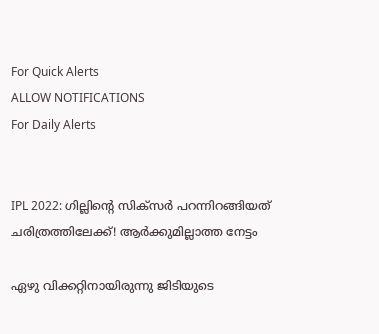For Quick Alerts
ALLOW NOTIFICATIONS
For Daily Alerts


IPL 2022: ഗില്ലിന്റെ സിക്‌സര്‍ പറന്നിറങ്ങിയത് ചരിത്രത്തിലേക്ക്! ആര്‍ക്കുമില്ലാത്ത നേട്ടം

ഏഴു വിക്കറ്റിനായിരുന്നു ജിടിയുടെ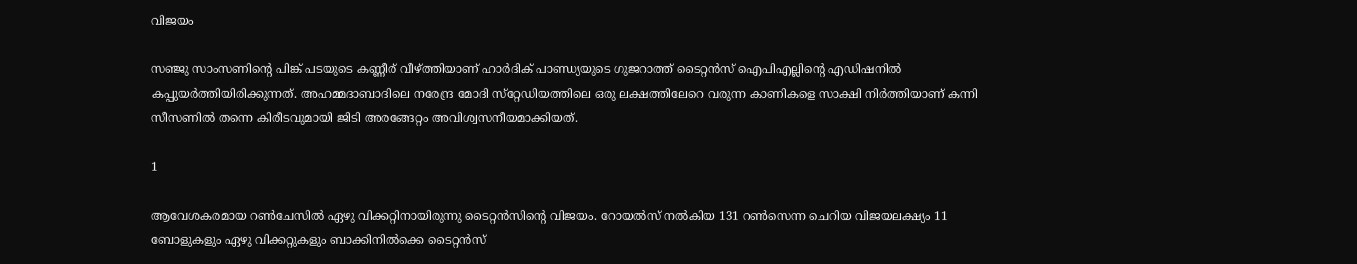വിജയം

സഞ്ജു സാംസണിന്റെ പിങ്ക് പടയുടെ കണ്ണീര് വീഴ്ത്തിയാണ് ഹാര്‍ദിക് പാണ്ഡ്യയുടെ ഗുജറാത്ത് ടൈറ്റന്‍സ് ഐപിഎല്ലിന്റെ എഡിഷനില്‍ കപ്പുയര്‍ത്തിയിരിക്കുന്നത്. അഹമ്മദാബാദിലെ നരേന്ദ്ര മോദി സ്‌റ്റേഡിയത്തിലെ ഒരു ലക്ഷത്തിലേറെ വരുന്ന കാണികളെ സാക്ഷി നിര്‍ത്തിയാണ് കന്നി സീസണില്‍ തന്നെ കിരീടവുമായി ജിടി അരങ്ങേറ്റം അവിശ്വസനീയമാക്കിയത്.

1

ആവേശകരമായ റണ്‍ചേസില്‍ ഏഴു വിക്കറ്റിനായിരുന്നു ടൈറ്റന്‍സിന്റെ വിജയം. റോയല്‍സ് നല്‍കിയ 131 റണ്‍സെന്ന ചെറിയ വിജയലക്ഷ്യം 11 ബോളുകളും ഏഴു വിക്കറ്റുകളും ബാക്കിനില്‍ക്കെ ടൈറ്റന്‍സ്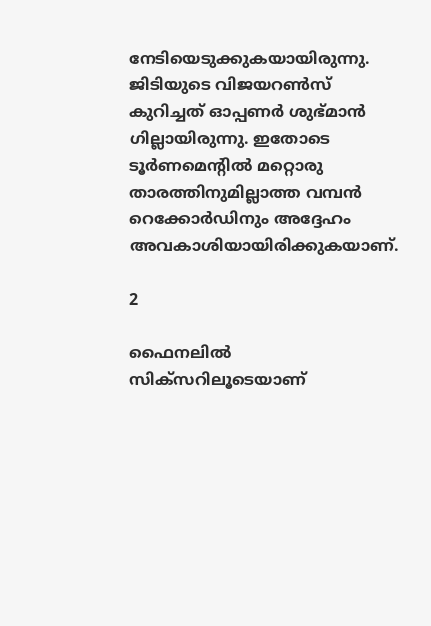നേടിയെടുക്കുകയായിരുന്നു. ജിടിയുടെ വിജയറണ്‍സ് കുറിച്ചത് ഓപ്പണര്‍ ശുഭ്മാന്‍ ഗില്ലായിരുന്നു. ഇതോടെ ടൂര്‍ണമെന്റില്‍ മറ്റൊരു താരത്തിനുമില്ലാത്ത വമ്പന്‍ റെക്കോര്‍ഡിനും അദ്ദേഹം അവകാശിയായിരിക്കുകയാണ്.

2

ഫൈനലില്‍ സിക്‌സറിലൂടെയാണ്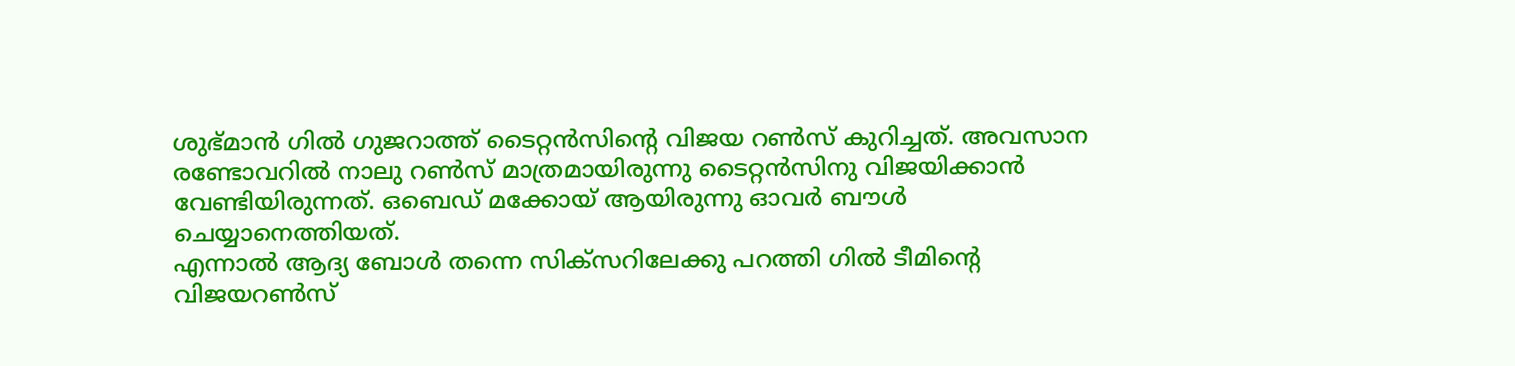ശുഭ്മാന്‍ ഗില്‍ ഗുജറാത്ത് ടൈറ്റന്‍സിന്റെ വിജയ റണ്‍സ് കുറിച്ചത്. അവസാന രണ്ടോവറില്‍ നാലു റണ്‍സ് മാത്രമായിരുന്നു ടൈറ്റന്‍സിനു വിജയിക്കാന്‍ വേണ്ടിയിരുന്നത്. ഒബെഡ് മക്കോയ് ആയിരുന്നു ഓവര്‍ ബൗള്‍ ചെയ്യാനെത്തിയത്.
എന്നാല്‍ ആദ്യ ബോള്‍ തന്നെ സിക്‌സറിലേക്കു പറത്തി ഗില്‍ ടീമിന്റെ വിജയറണ്‍സ്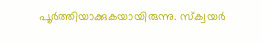പൂര്‍ത്തിയാക്കുകയായിരുന്നു. സ്‌ക്വയര്‍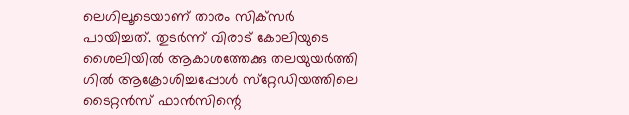ലെഗിലൂടെയാണ് താരം സിക്‌സര്‍ പായിച്ചത്. തുടര്‍ന്ന് വിരാട് കോലിയുടെ ശൈലിയില്‍ ആകാശത്തേക്കു തലയുയര്‍ത്തി ഗില്‍ ആക്രോശിച്ചപ്പോള്‍ സ്‌റ്റേഡിയത്തിലെ ടൈറ്റന്‍സ് ഫാന്‍സിന്റെ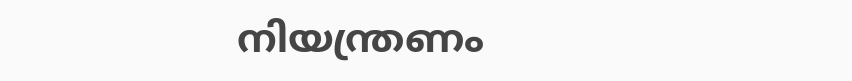നിയന്ത്രണം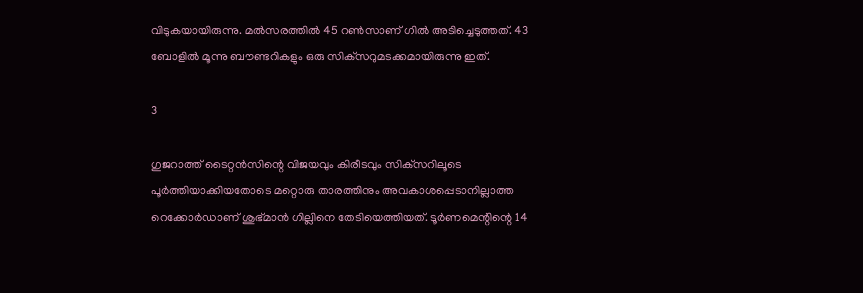വിടുകയായിരുന്നു. മല്‍സരത്തില്‍ 45 റണ്‍സാണ് ഗില്‍ അടിച്ചെടുത്തത്. 43 ബോളില്‍ മൂന്നു ബൗണ്ടറികളും ഒരു സിക്‌സറുമടക്കമായിരുന്നു ഇത്.

3

ഗുജറാത്ത് ടൈറ്റന്‍സിന്റെ വിജയവും കിരീടവും സിക്‌സറിലൂടെ പൂര്‍ത്തിയാക്കിയതോടെ മറ്റൊരു താരത്തിനും അവകാശപ്പെടാനില്ലാത്ത റെക്കോര്‍ഡാണ് ശുഭ്മാന്‍ ഗില്ലിനെ തേടിയെത്തിയത്. ടൂര്‍ണമെന്റിന്റെ 14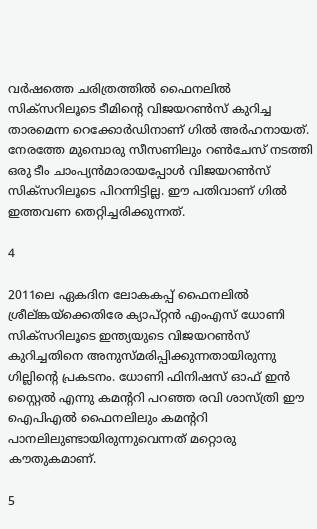വര്‍ഷത്തെ ചരിത്രത്തില്‍ ഫൈനലില്‍ സിക്‌സറിലൂടെ ടീമിന്റെ വിജയറണ്‍സ് കുറിച്ച താരമെന്ന റെക്കോര്‍ഡിനാണ് ഗില്‍ അര്‍ഹനായത്.
നേരത്തേ മുമ്പൊരു സീസണിലും റണ്‍ചേസ് നടത്തി ഒരു ടീം ചാംപ്യന്‍മാരായപ്പോള്‍ വിജയറണ്‍സ് സിക്‌സറിലൂടെ പിറന്നിട്ടില്ല. ഈ പതിവാണ് ഗില്‍ ഇത്തവണ തെറ്റിച്ചരിക്കുന്നത്.

4

2011ലെ ഏകദിന ലോകകപ്പ് ഫൈനലില്‍ ശ്രീല്ങ്കയ്‌ക്കെതിരേ ക്യാപ്റ്റന്‍ എംഎസ് ധോണി സിക്‌സറിലൂടെ ഇന്ത്യയുടെ വിജയറണ്‍സ് കുറിച്ചതിനെ അനുസ്മരിപ്പിക്കുന്നതായിരുന്നു ഗില്ലിന്റെ പ്രകടനം. ധോണി ഫിനിഷസ് ഓഫ് ഇന്‍ സ്റ്റൈല്‍ എന്നു കമന്ററി പറഞ്ഞ രവി ശാസ്ത്രി ഈ ഐപിഎല്‍ ഫൈനലിലും കമന്ററി പാനലിലുണ്ടായിരുന്നുവെന്നത് മറ്റൊരു കൗതുകമാണ്.

5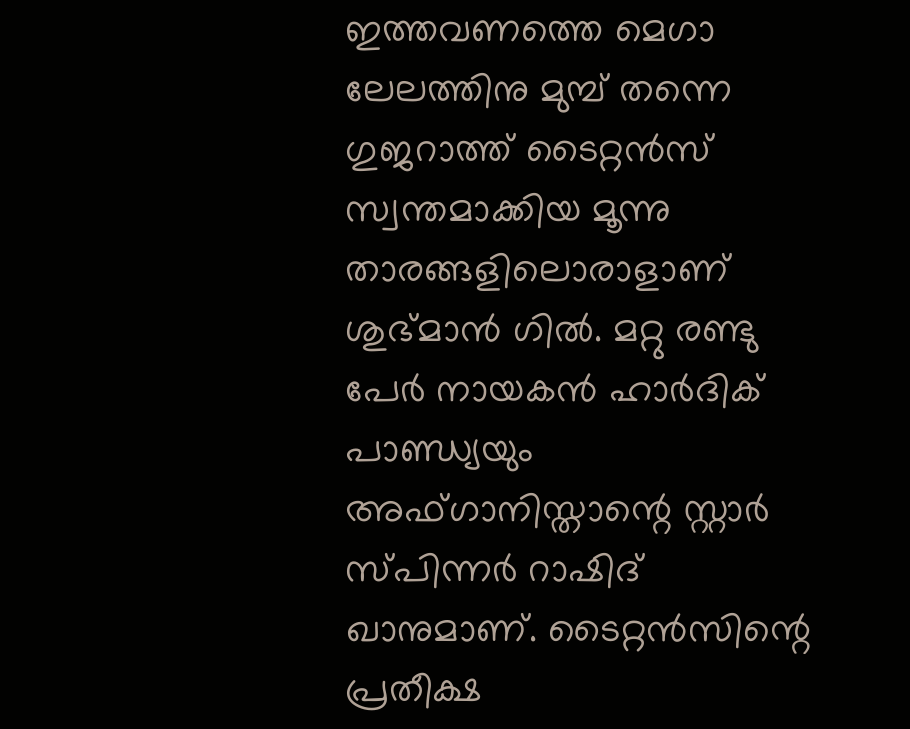ഇത്തവണത്തെ മെഗാ ലേലത്തിനു മുമ്പ് തന്നെ ഗുജറാത്ത് ടൈറ്റന്‍സ് സ്വന്തമാക്കിയ മൂന്നു താരങ്ങളിലൊരാളാണ് ശുഭ്മാന്‍ ഗില്‍. മറ്റു രണ്ടു പേര്‍ നായകന്‍ ഹാര്‍ദിക് പാണ്ഡ്യയും അഫ്ഗാനിസ്താന്റെ സ്റ്റാര്‍ സ്പിന്നര്‍ റാഷിദ് ഖാനുമാണ്. ടൈറ്റന്‍സിന്റെ പ്രതീക്ഷ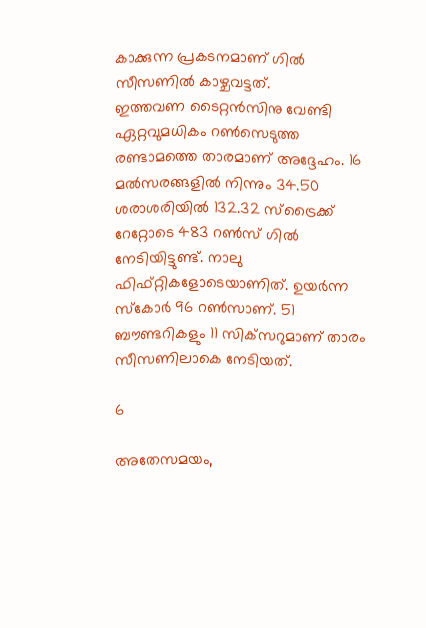കാക്കുന്ന പ്രകടനമാണ് ഗില്‍ സീസണില്‍ കാഴ്ചവട്ടത്.
ഇത്തവണ ടൈറ്റന്‍സിനു വേണ്ടി ഏറ്റവുമധികം റണ്‍സെടുത്ത രണ്ടാമത്തെ താരമാണ് അദ്ദേഹം. 16 മല്‍സരങ്ങളില്‍ നിന്നും 34.50 ശരാശരിയില്‍ 132.32 സ്‌ട്രൈക്ക് റേറ്റോടെ 483 റണ്‍സ് ഗില്‍ നേടിയിട്ടുണ്ട്. നാലു ഫിഫ്റ്റികളോടെയാണിത്. ഉയര്‍ന്ന സ്‌കോര്‍ 96 റണ്‍സാണ്. 51 ബൗണ്ടറികളും 11 സിക്‌സറുമാണ് താരം സീസണിലാകെ നേടിയത്.

6

അതേസമയം,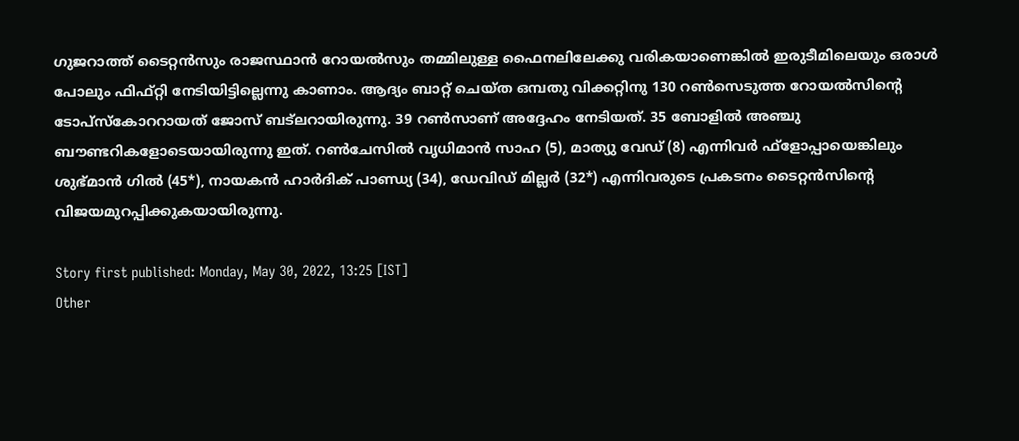ഗുജറാത്ത് ടൈറ്റന്‍സും രാജസ്ഥാന്‍ റോയല്‍സും തമ്മിലുള്ള ഫൈനലിലേക്കു വരികയാണെങ്കില്‍ ഇരുടീമിലെയും ഒരാള്‍ പോലും ഫിഫ്റ്റി നേടിയിട്ടില്ലെന്നു കാണാം. ആദ്യം ബാറ്റ് ചെയ്ത ഒമ്പതു വിക്കറ്റിനു 130 റണ്‍സെടുത്ത റോയല്‍സിന്റെ ടോപ്‌സ്‌കോററായത് ജോസ് ബട്‌ലറായിരുന്നു. 39 റണ്‍സാണ് അദ്ദേഹം നേടിയത്. 35 ബോളില്‍ അഞ്ചു ബൗണ്ടറികളോടെയായിരുന്നു ഇത്. റണ്‍ചേസില്‍ വൃധിമാന്‍ സാഹ (5), മാത്യു വേഡ് (8) എന്നിവര്‍ ഫ്‌ളോപ്പായെങ്കിലും ശുഭ്മാന്‍ ഗില്‍ (45*), നായകന്‍ ഹാര്‍ദിക് പാണ്ഡ്യ (34), ഡേവിഡ് മില്ലര്‍ (32*) എന്നിവരുടെ പ്രകടനം ടൈറ്റന്‍സിന്റെ വിജയമുറപ്പിക്കുകയായിരുന്നു.

Story first published: Monday, May 30, 2022, 13:25 [IST]
Other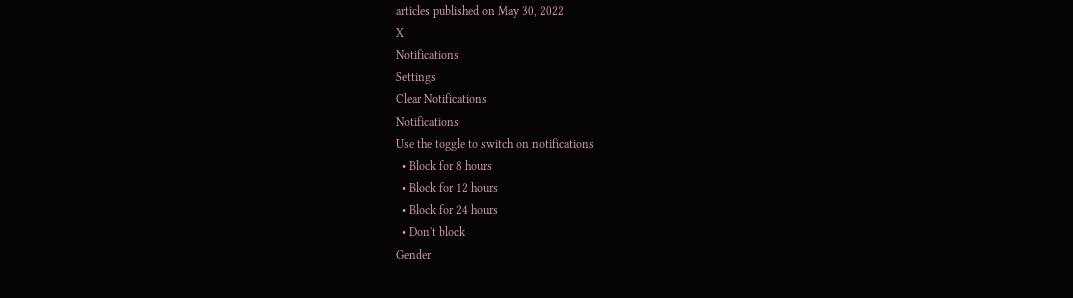articles published on May 30, 2022
X
Notifications
Settings
Clear Notifications
Notifications
Use the toggle to switch on notifications
  • Block for 8 hours
  • Block for 12 hours
  • Block for 24 hours
  • Don't block
Gender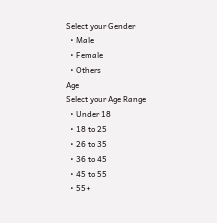Select your Gender
  • Male
  • Female
  • Others
Age
Select your Age Range
  • Under 18
  • 18 to 25
  • 26 to 35
  • 36 to 45
  • 45 to 55
  • 55+